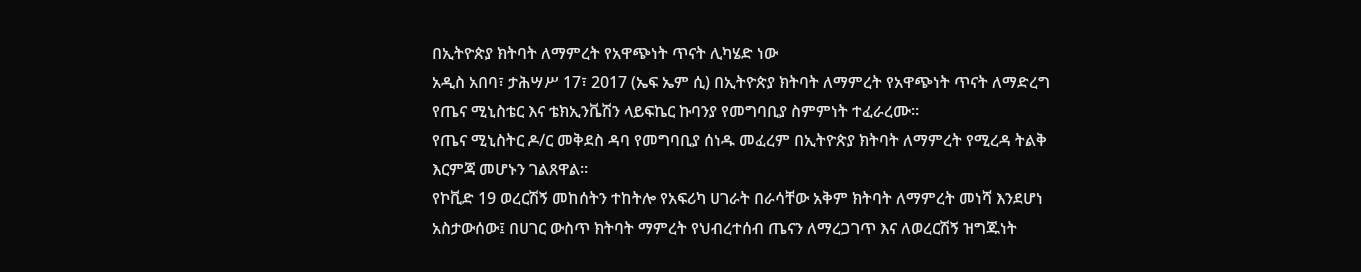በኢትዮጵያ ክትባት ለማምረት የአዋጭነት ጥናት ሊካሄድ ነው
አዲስ አበባ፣ ታሕሣሥ 17፣ 2017 (ኤፍ ኤም ሲ) በኢትዮጵያ ክትባት ለማምረት የአዋጭነት ጥናት ለማድረግ የጤና ሚኒስቴር እና ቴክኢንቬሽን ላይፍኬር ኩባንያ የመግባቢያ ስምምነት ተፈራረሙ።
የጤና ሚኒስትር ዶ/ር መቅደስ ዳባ የመግባቢያ ሰነዱ መፈረም በኢትዮጵያ ክትባት ለማምረት የሚረዳ ትልቅ እርምጃ መሆኑን ገልጸዋል።
የኮቪድ 19 ወረርሽኝ መከሰትን ተከትሎ የአፍሪካ ሀገራት በራሳቸው አቅም ክትባት ለማምረት መነሻ እንደሆነ አስታውሰው፤ በሀገር ውስጥ ክትባት ማምረት የህብረተሰብ ጤናን ለማረጋገጥ እና ለወረርሽኝ ዝግጁነት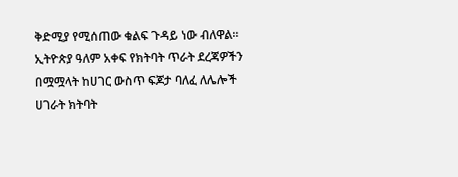ቅድሚያ የሚሰጠው ቁልፍ ጉዳይ ነው ብለዋል።
ኢትዮጵያ ዓለም አቀፍ የክትባት ጥራት ደረጃዎችን በሟሟላት ከሀገር ውስጥ ፍጆታ ባለፈ ለሌሎች ሀገራት ክትባት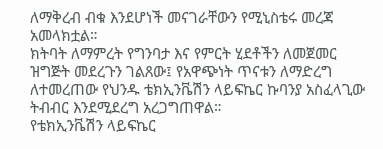ለማቅረብ ብቁ እንደሆነች መናገራቸውን የሚኒስቴሩ መረጃ አመላክቷል።
ክትባት ለማምረት የግንባታ እና የምርት ሂደቶችን ለመጀመር ዝግጅት መደረጉን ገልጸው፤ የአዋጭነት ጥናቱን ለማድረግ ለተመረጠው የህንዱ ቴክኢንቬሽን ላይፍኬር ኩባንያ አስፈላጊው ትብብር እንደሚደረግ አረጋግጠዋል።
የቴክኢንቬሽን ላይፍኬር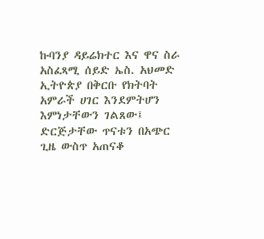ኩባንያ ዳይሬክተር እና ዋና ስራ አስፈጻሚ ሰይድ ኤስ. አህመድ ኢትዮጵያ በቅርቡ የክትባት አምራች ሀገር እንደምትሆን እምነታቸውን ገልጸው፤ ድርጅታቸው ጥናቱን በአጭር ጊዜ ውስጥ አጠናቆ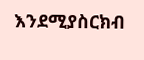እንደሚያስርክብ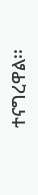ተናግረዋል፡፡